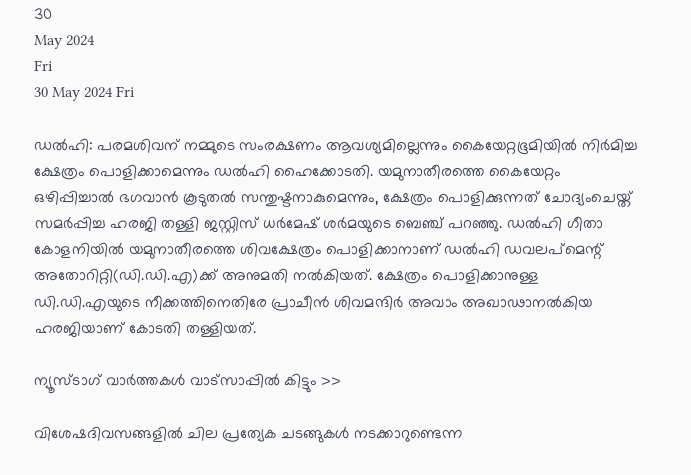30
May 2024
Fri
30 May 2024 Fri

ഡൽഹി: പരമശിവന് നമ്മുടെ സംരക്ഷണം ആവശ്യമില്ലെന്നും കൈയേറ്റഭൂമിയില്‍ നിര്‍മിച്ച ക്ഷേത്രം പൊളിക്കാമെന്നും ഡല്‍ഹി ഹൈക്കോടതി. യമുനാതീരത്തെ കൈയേറ്റം ഒഴിപ്പിച്ചാല്‍ ഭഗവാന്‍ കൂടുതല്‍ സന്തുഷ്ടനാകുമെന്നും, ക്ഷേത്രം പൊളിക്കുന്നത് ചോദ്യംചെയ്ത് സമര്‍പ്പിച്ച ഹരജി തള്ളി ജസ്റ്റിസ് ധര്‍മേഷ് ശര്‍മയുടെ ബെഞ്ച് പറഞ്ഞു. ഡല്‍ഹി ഗീതാ കോളനിയില്‍ യമുനാതീരത്തെ ശിവക്ഷേത്രം പൊളിക്കാനാണ് ഡല്‍ഹി ഡവലപ്‌മെന്റ് അതോറിറ്റി(ഡി.ഡി.എ)ക്ക് അനുമതി നല്‍കിയത്. ക്ഷേത്രം പൊളിക്കാനുള്ള ഡി.ഡി.എയുടെ നീക്കത്തിനെതിരേ പ്രാചീന്‍ ശിവമന്ദിര്‍ അവാം അഖാഢാനല്‍കിയ ഹരജിയാണ് കോടതി തള്ളിയത്.

ന്യൂസ്ടാഗ് വാര്‍ത്തകള്‍ വാട്‌സാപ്പില്‍ കിട്ടും >>

വിശേഷദിവസങ്ങളില്‍ ചില പ്രത്യേക ചടങ്ങുകള്‍ നടക്കാറുണ്ടെന്ന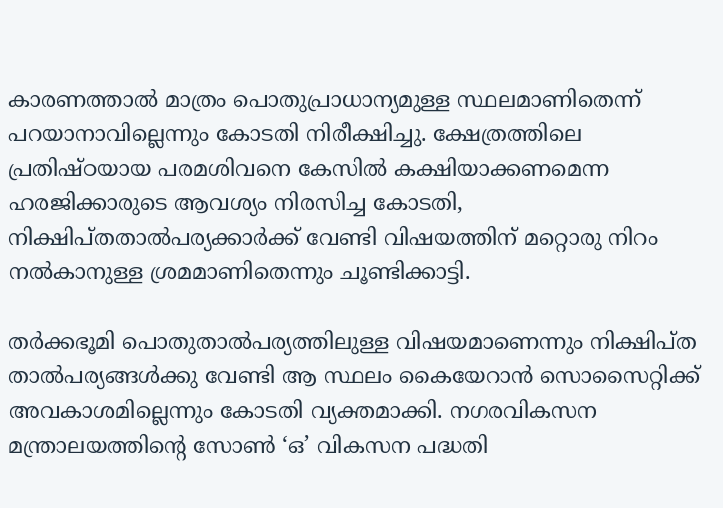കാരണത്താല്‍ മാത്രം പൊതുപ്രാധാന്യമുള്ള സ്ഥലമാണിതെന്ന് പറയാനാവില്ലെന്നും കോടതി നിരീക്ഷിച്ചു. ക്ഷേത്രത്തിലെ പ്രതിഷ്ഠയായ പരമശിവനെ കേസില്‍ കക്ഷിയാക്കണമെന്ന ഹരജിക്കാരുടെ ആവശ്യം നിരസിച്ച കോടതി, നിക്ഷിപ്തതാല്‍പര്യക്കാര്‍ക്ക് വേണ്ടി വിഷയത്തിന് മറ്റൊരു നിറം നല്‍കാനുള്ള ശ്രമമാണിതെന്നും ചൂണ്ടിക്കാട്ടി.

തര്‍ക്കഭൂമി പൊതുതാല്‍പര്യത്തിലുള്ള വിഷയമാണെന്നും നിക്ഷിപ്ത താല്‍പര്യങ്ങള്‍ക്കു വേണ്ടി ആ സ്ഥലം കൈയേറാന്‍ സൊസൈറ്റിക്ക് അവകാശമില്ലെന്നും കോടതി വ്യക്തമാക്കി. നഗരവികസന മന്ത്രാലയത്തിന്റെ സോണ്‍ ‘ഒ’ വികസന പദ്ധതി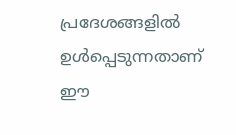പ്രദേശങ്ങളില്‍ ഉള്‍പ്പെടുന്നതാണ് ഈ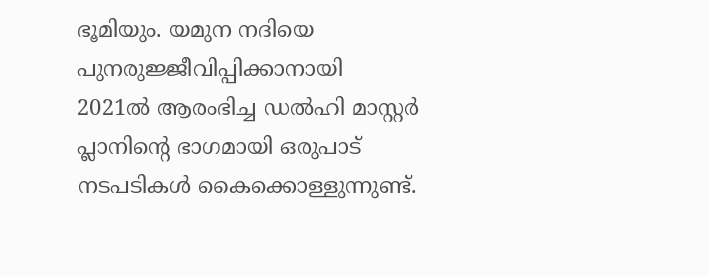ഭൂമിയും. യമുന നദിയെ പുനരുജ്ജീവിപ്പിക്കാനായി 2021ല്‍ ആരംഭിച്ച ഡല്‍ഹി മാസ്റ്റര്‍ പ്ലാനിന്റെ ഭാഗമായി ഒരുപാട് നടപടികള്‍ കൈക്കൊള്ളുന്നുണ്ട്.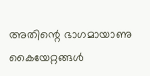അതിന്റെ ഭാഗമായാണു കൈയേറ്റങ്ങള്‍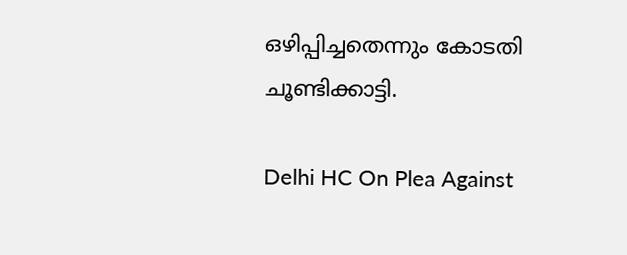ഒഴിപ്പിച്ചതെന്നും കോടതി ചൂണ്ടിക്കാട്ടി.

Delhi HC On Plea Against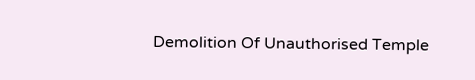Demolition Of Unauthorised Temple